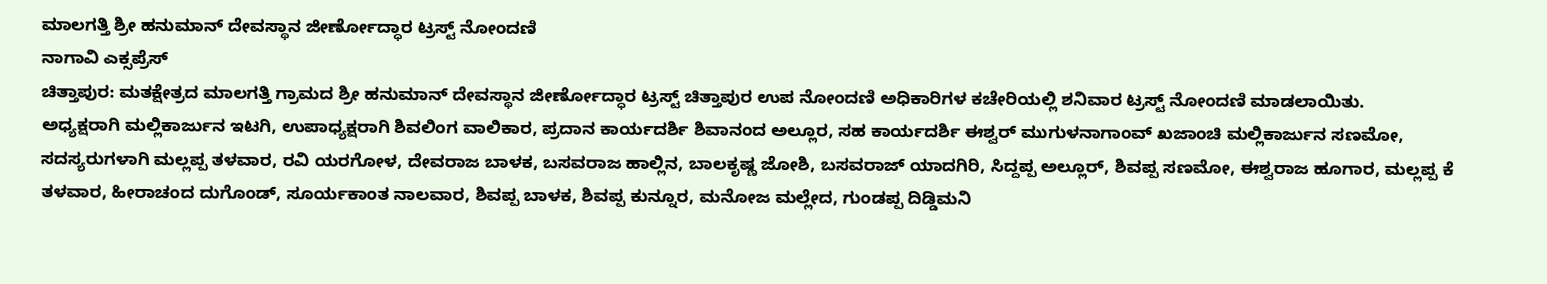ಮಾಲಗತ್ತಿ ಶ್ರೀ ಹನುಮಾನ್ ದೇವಸ್ಥಾನ ಜೀರ್ಣೋದ್ಧಾರ ಟ್ರಸ್ಟ್ ನೋಂದಣಿ
ನಾಗಾವಿ ಎಕ್ಸಪ್ರೆಸ್
ಚಿತ್ತಾಪುರ: ಮತಕ್ಷೇತ್ರದ ಮಾಲಗತ್ತಿ ಗ್ರಾಮದ ಶ್ರೀ ಹನುಮಾನ್ ದೇವಸ್ಥಾನ ಜೀರ್ಣೋದ್ಧಾರ ಟ್ರಸ್ಟ್ ಚಿತ್ತಾಪುರ ಉಪ ನೋಂದಣಿ ಅಧಿಕಾರಿಗಳ ಕಚೇರಿಯಲ್ಲಿ ಶನಿವಾರ ಟ್ರಸ್ಟ್ ನೋಂದಣಿ ಮಾಡಲಾಯಿತು.
ಅಧ್ಯಕ್ಷರಾಗಿ ಮಲ್ಲಿಕಾರ್ಜುನ ಇಟಗಿ, ಉಪಾಧ್ಯಕ್ಷರಾಗಿ ಶಿವಲಿಂಗ ವಾಲಿಕಾರ, ಪ್ರದಾನ ಕಾರ್ಯದರ್ಶಿ ಶಿವಾನಂದ ಅಲ್ಲೂರ, ಸಹ ಕಾರ್ಯದರ್ಶಿ ಈಶ್ವರ್ ಮುಗುಳನಾಗಾಂವ್ ಖಜಾಂಚಿ ಮಲ್ಲಿಕಾರ್ಜುನ ಸಣಮೋ, ಸದಸ್ಯರುಗಳಾಗಿ ಮಲ್ಲಪ್ಪ ತಳವಾರ, ರವಿ ಯರಗೋಳ, ದೇವರಾಜ ಬಾಳಕ, ಬಸವರಾಜ ಹಾಲ್ಲಿನ, ಬಾಲಕೃಷ್ಣ ಜೋಶಿ, ಬಸವರಾಜ್ ಯಾದಗಿರಿ, ಸಿದ್ದಪ್ಪ ಅಲ್ಲೂರ್, ಶಿವಪ್ಪ ಸಣಮೋ, ಈಶ್ವರಾಜ ಹೂಗಾರ, ಮಲ್ಲಪ್ಪ ಕೆ ತಳವಾರ, ಹೀರಾಚಂದ ದುಗೊಂಡ್, ಸೂರ್ಯಕಾಂತ ನಾಲವಾರ, ಶಿವಪ್ಪ ಬಾಳಕ, ಶಿವಪ್ಪ ಕುನ್ನೂರ, ಮನೋಜ ಮಲ್ಲೇದ, ಗುಂಡಪ್ಪ ದಿಡ್ಡಿಮನಿ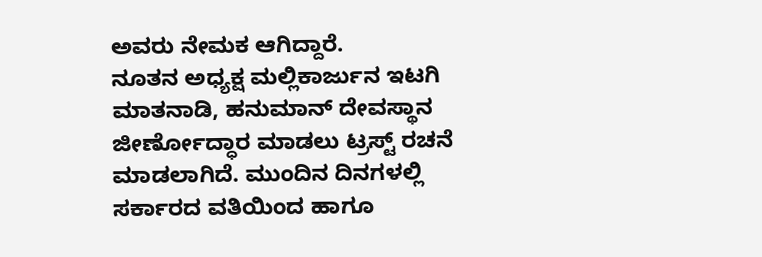ಅವರು ನೇಮಕ ಆಗಿದ್ದಾರೆ.
ನೂತನ ಅಧ್ಯಕ್ಷ ಮಲ್ಲಿಕಾರ್ಜುನ ಇಟಗಿ ಮಾತನಾಡಿ, ಹನುಮಾನ್ ದೇವಸ್ಥಾನ ಜೀರ್ಣೋದ್ಧಾರ ಮಾಡಲು ಟ್ರಸ್ಟ್ ರಚನೆ ಮಾಡಲಾಗಿದೆ. ಮುಂದಿನ ದಿನಗಳಲ್ಲಿ ಸರ್ಕಾರದ ವತಿಯಿಂದ ಹಾಗೂ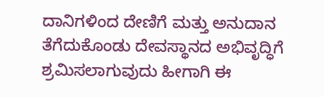ದಾನಿಗಳಿಂದ ದೇಣಿಗೆ ಮತ್ತು ಅನುದಾನ ತೆಗೆದುಕೊಂಡು ದೇವಸ್ಥಾನದ ಅಭಿವೃದ್ಧಿಗೆ ಶ್ರಮಿಸಲಾಗುವುದು ಹೀಗಾಗಿ ಈ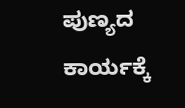ಪುಣ್ಯದ ಕಾರ್ಯಕ್ಕೆ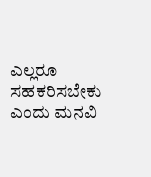ಎಲ್ಲರೂ ಸಹಕರಿಸಬೇಕು ಎಂದು ಮನವಿ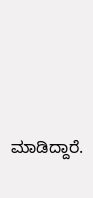ಮಾಡಿದ್ದಾರೆ.